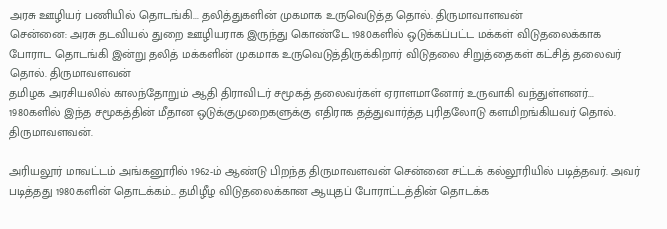அரசு ஊழியர் பணியில் தொடங்கி... தலித்துகளின் முகமாக உருவெடுத்த தொல். திருமாவாளவன்
சென்னை: அரசு தடவியல் துறை ஊழியராக இருந்து கொண்டே 1980களில் ஒடுக்கப்பட்ட மக்கள் விடுதலைக்காக போராட தொடங்கி இன்று தலித் மக்களின் முகமாக உருவெடுத்திருக்கிறார் விடுதலை சிறுத்தைகள் கட்சித் தலைவர் தொல். திருமாவளவன்
தமிழக அரசியலில் காலந்தோறும் ஆதி திராவிடர் சமூகத் தலைவர்கள் ஏராளமானோர் உருவாகி வந்துள்ளனர்... 1980களில் இந்த சமூகத்தின் மீதான ஒடுக்குமுறைகளுக்கு எதிராக தத்துவார்த்த புரிதலோடு களமிறங்கியவர் தொல். திருமாவளவன்.

அரியலூர் மாவட்டம் அங்கனூரில் 1962-ம் ஆண்டு பிறந்த திருமாவளவன் சென்னை சட்டக் கல்லூரியில் படித்தவர். அவர் படித்தது 1980களின் தொடக்கம்... தமிழீழ விடுதலைக்கான ஆயுதப் போராட்டத்தின் தொடக்க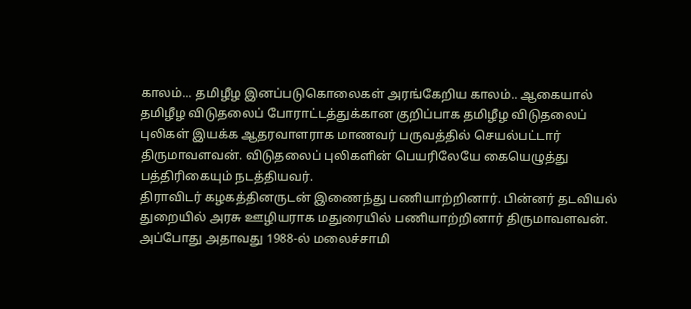காலம்... தமிழீழ இனப்படுகொலைகள் அரங்கேறிய காலம்.. ஆகையால் தமிழீழ விடுதலைப் போராட்டத்துக்கான குறிப்பாக தமிழீழ விடுதலைப் புலிகள் இயக்க ஆதரவாளராக மாணவர் பருவத்தில் செயல்பட்டார் திருமாவளவன். விடுதலைப் புலிகளின் பெயரிலேயே கையெழுத்து பத்திரிகையும் நடத்தியவர்.
திராவிடர் கழகத்தினருடன் இணைந்து பணியாற்றினார். பின்னர் தடவியல் துறையில் அரசு ஊழியராக மதுரையில் பணியாற்றினார் திருமாவளவன். அப்போது அதாவது 1988-ல் மலைச்சாமி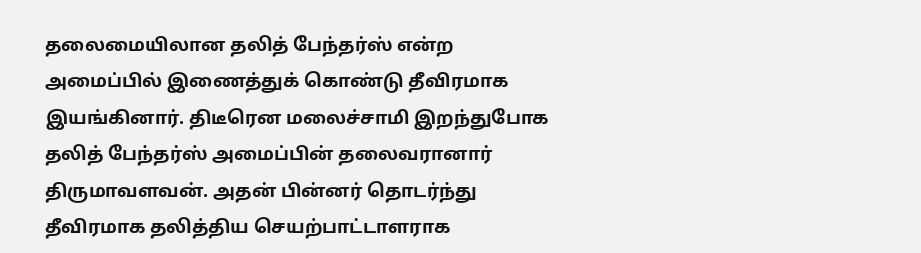தலைமையிலான தலித் பேந்தர்ஸ் என்ற அமைப்பில் இணைத்துக் கொண்டு தீவிரமாக இயங்கினார். திடீரென மலைச்சாமி இறந்துபோக தலித் பேந்தர்ஸ் அமைப்பின் தலைவரானார் திருமாவளவன். அதன் பின்னர் தொடர்ந்து தீவிரமாக தலித்திய செயற்பாட்டாளராக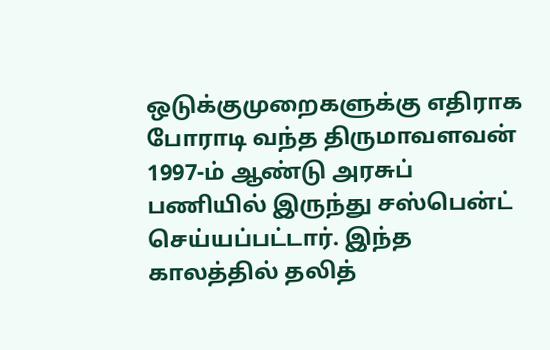ஒடுக்குமுறைகளுக்கு எதிராக போராடி வந்த திருமாவளவன் 1997-ம் ஆண்டு அரசுப் பணியில் இருந்து சஸ்பென்ட் செய்யப்பட்டார். இந்த காலத்தில் தலித்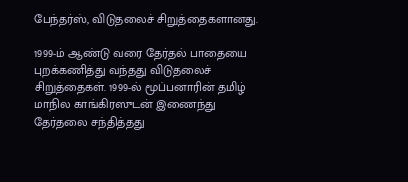பேந்தர்ஸ், விடுதலைச் சிறுத்தைகளானது.

1999-ம் ஆண்டு வரை தேர்தல் பாதையை புறக்கணித்து வந்தது விடுதலைச் சிறுத்தைகள். 1999-ல் மூப்பனாரின் தமிழ் மாநில காங்கிரஸுடன் இணைந்து தேர்தலை சந்தித்தது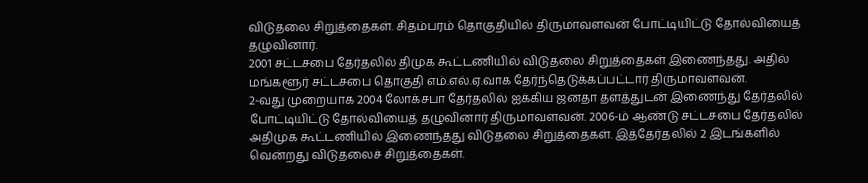விடுதலை சிறுத்தைகள். சிதம்பரம் தொகுதியில் திருமாவளவன் போட்டியிட்டு தோல்வியைத் தழுவினார்.
2001 சட்டசபை தேர்தலில் திமுக கூட்டணியில் விடுதலை சிறுத்தைகள் இணைந்தது. அதில் மங்களூர் சட்டசபை தொகுதி எம்.எல்.ஏ.வாக தேர்ந்தெடுக்கப்பட்டார் திருமாவளவன்.
2-வது முறையாக 2004 லோக்சபா தேர்தலில் ஐக்கிய ஜனதா தளத்துடன் இணைந்து தேர்தலில் போட்டியிட்டு தோல்வியைத் தழுவினார் திருமாவளவன். 2006-ம் ஆண்டு சட்டசபை தேர்தலில் அதிமுக கூட்டணியில் இணைந்தது விடுதலை சிறுத்தைகள். இத்தேர்தலில் 2 இடங்களில் வென்றது விடுதலைச் சிறுத்தைகள்.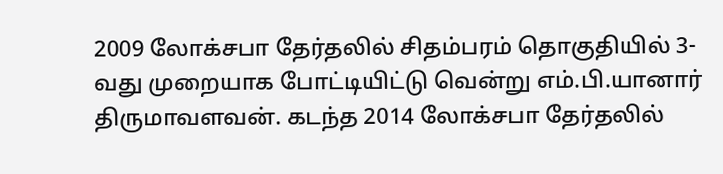2009 லோக்சபா தேர்தலில் சிதம்பரம் தொகுதியில் 3-வது முறையாக போட்டியிட்டு வென்று எம்.பி.யானார் திருமாவளவன். கடந்த 2014 லோக்சபா தேர்தலில்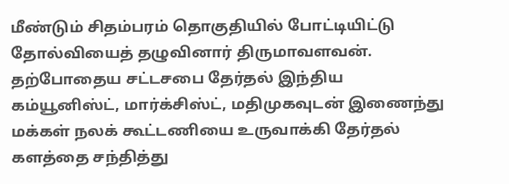மீண்டும் சிதம்பரம் தொகுதியில் போட்டியிட்டு தோல்வியைத் தழுவினார் திருமாவளவன்.
தற்போதைய சட்டசபை தேர்தல் இந்திய கம்யூனிஸ்ட், மார்க்சிஸ்ட், மதிமுகவுடன் இணைந்து மக்கள் நலக் கூட்டணியை உருவாக்கி தேர்தல் களத்தை சந்தித்து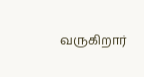வருகிறார்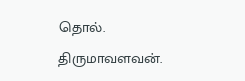தொல். திருமாவளவன்.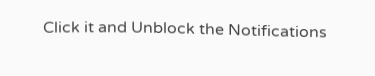Click it and Unblock the Notifications